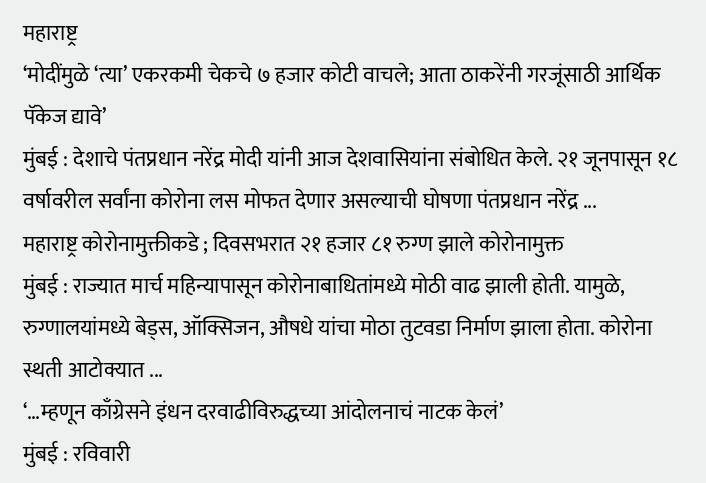महाराष्ट्र
‘मोदींमुळे ‘त्या’ एकरकमी चेकचे ७ हजार कोटी वाचले; आता ठाकरेंनी गरजूंसाठी आर्थिक पॅकेज द्यावे’
मुंबई : देशाचे पंतप्रधान नरेंद्र मोदी यांनी आज देशवासियांना संबोधित केले. २१ जूनपासून १८ वर्षावरील सर्वांना कोरोना लस मोफत देणार असल्याची घोषणा पंतप्रधान नरेंद्र ...
महाराष्ट्र कोरोनामुक्तीकडे ; दिवसभरात २१ हजार ८१ रुग्ण झाले कोरोनामुक्त
मुंबई : राज्यात मार्च महिन्यापासून कोरोनाबाधितांमध्ये मोठी वाढ झाली होती. यामुळे, रुग्णालयांमध्ये बेड्स, ऑक्सिजन, औषधे यांचा मोठा तुटवडा निर्माण झाला होता. कोरोना स्थती आटोक्यात ...
‘…म्हणून काँग्रेसने इंधन दरवाढीविरुद्धच्या आंदोलनाचं नाटक केलं’
मुंबई : रविवारी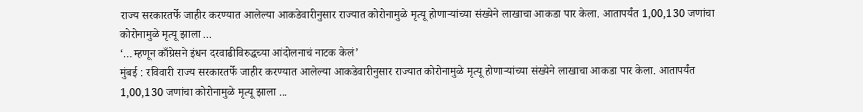राज्य सरकारतर्फे जाहीर करण्यात आलेल्या आकडेवारीनुसार राज्यात कोरोनामुळे मृत्यू होणाऱ्यांच्या संख्येने लाखाचा आकडा पार केला. आतापर्यंत 1,00,130 जणांचा कोरोनामुळे मृत्यू झाला ...
‘…म्हणून काँग्रेसने इंधन दरवाढीविरुद्धच्या आंदोलनाचं नाटक केलं’
मुंबई : रविवारी राज्य सरकारतर्फे जाहीर करण्यात आलेल्या आकडेवारीनुसार राज्यात कोरोनामुळे मृत्यू होणाऱ्यांच्या संख्येने लाखाचा आकडा पार केला. आतापर्यंत 1,00,130 जणांचा कोरोनामुळे मृत्यू झाला ...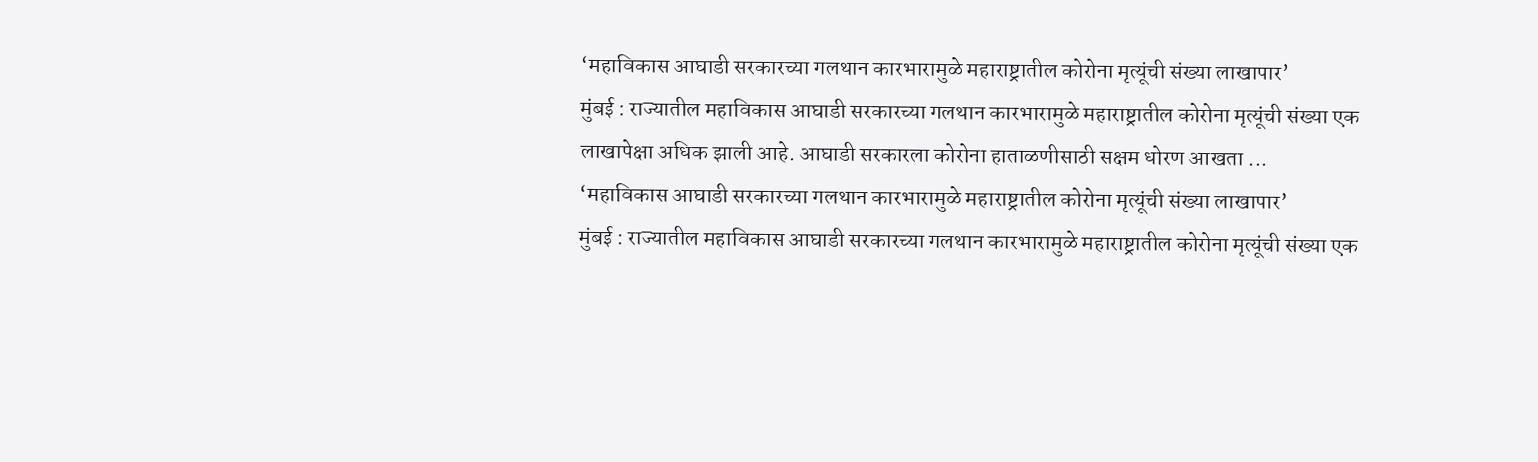‘महाविकास आघाडी सरकारच्या गलथान कारभारामुळे महाराष्ट्रातील कोरोना मृत्यूंची संख्या लाखापार’
मुंबई : राज्यातील महाविकास आघाडी सरकारच्या गलथान कारभारामुळे महाराष्ट्रातील कोरोना मृत्यूंची संख्या एक लाखापेक्षा अधिक झाली आहे. आघाडी सरकारला कोरोना हाताळणीसाठी सक्षम धोरण आखता ...
‘महाविकास आघाडी सरकारच्या गलथान कारभारामुळे महाराष्ट्रातील कोरोना मृत्यूंची संख्या लाखापार’
मुंबई : राज्यातील महाविकास आघाडी सरकारच्या गलथान कारभारामुळे महाराष्ट्रातील कोरोना मृत्यूंची संख्या एक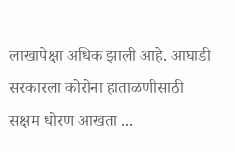लाखापेक्षा अधिक झाली आहे. आघाडी सरकारला कोरोना हाताळणीसाठी सक्षम धोरण आखता ...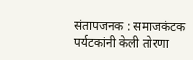संतापजनक : समाजकंटक पर्यटकांनी केली तोरणा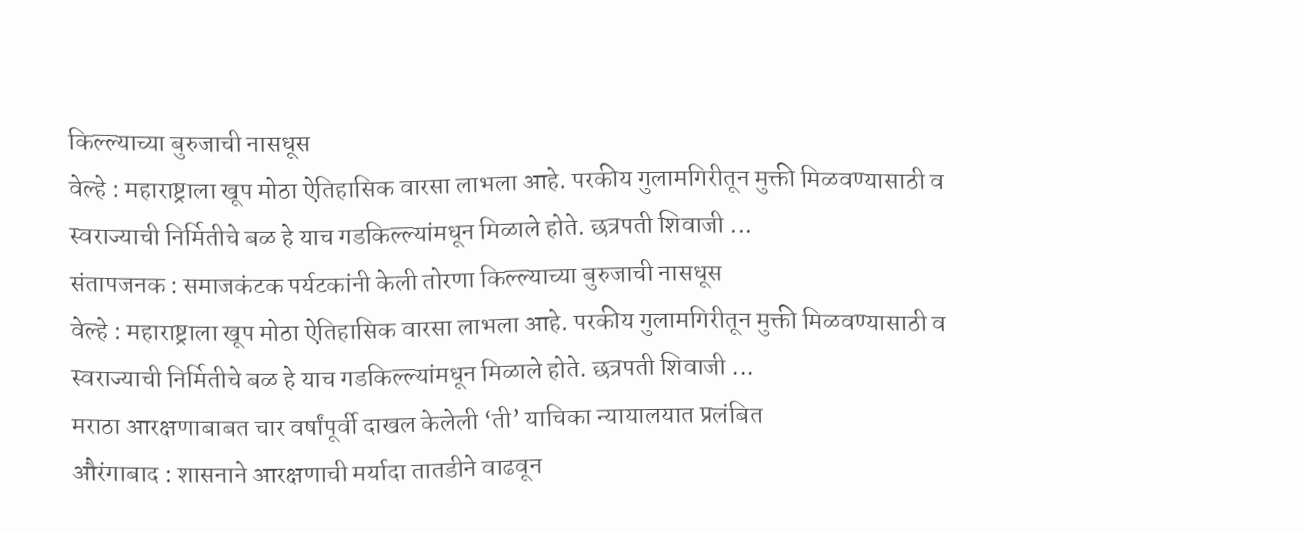किल्ल्याच्या बुरुजाची नासधूस
वेल्हे : महाराष्ट्राला खूप मोठा ऐतिहासिक वारसा लाभला आहे. परकीय गुलामगिरीतून मुक्ती मिळवण्यासाठी व स्वराज्याची निर्मितीचे बळ हे याच गडकिल्ल्यांमधून मिळाले होते. छत्रपती शिवाजी ...
संतापजनक : समाजकंटक पर्यटकांनी केली तोरणा किल्ल्याच्या बुरुजाची नासधूस
वेल्हे : महाराष्ट्राला खूप मोठा ऐतिहासिक वारसा लाभला आहे. परकीय गुलामगिरीतून मुक्ती मिळवण्यासाठी व स्वराज्याची निर्मितीचे बळ हे याच गडकिल्ल्यांमधून मिळाले होते. छत्रपती शिवाजी ...
मराठा आरक्षणाबाबत चार वर्षांपूर्वी दाखल केलेली ‘ती’ याचिका न्यायालयात प्रलंबित
औरंगाबाद : शासनाने आरक्षणाची मर्यादा तातडीने वाढवून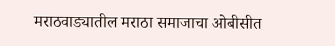मराठवाड्यातील मराठा समाजाचा ओबीसीत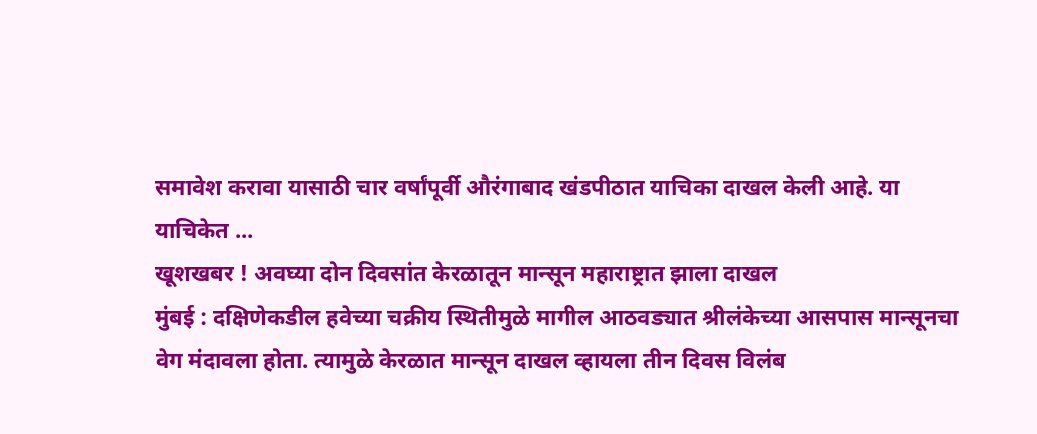समावेश करावा यासाठी चार वर्षांपूर्वी औरंगाबाद खंडपीठात याचिका दाखल केली आहे. या याचिकेत ...
खूशखबर ! अवघ्या दोन दिवसांत केरळातून मान्सून महाराष्ट्रात झाला दाखल
मुंबई : दक्षिणेकडील हवेच्या चक्रीय स्थितीमुळे मागील आठवड्यात श्रीलंकेच्या आसपास मान्सूनचा वेग मंदावला होता. त्यामुळे केरळात मान्सून दाखल व्हायला तीन दिवस विलंब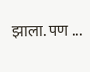झाला. पण ...